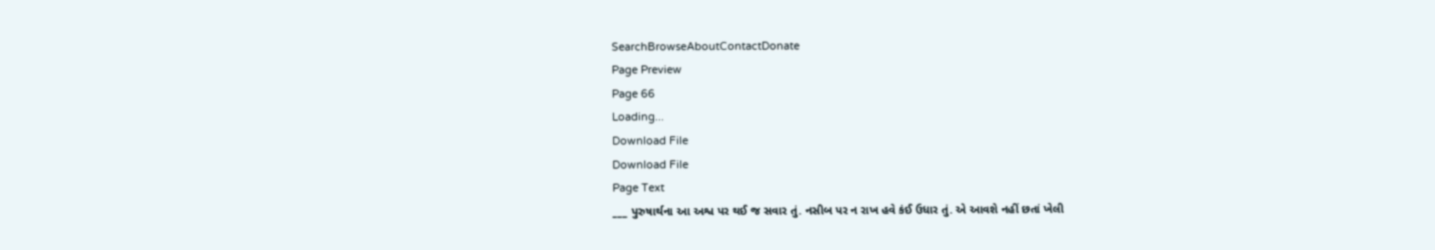SearchBrowseAboutContactDonate
Page Preview
Page 66
Loading...
Download File
Download File
Page Text
___ પુરુષાર્થના આ અશ્વ પર થઈ જ સવાર તું. નસીબ પર ન રાખ હવે કંઈ ઉધાર તું. એ આવશે નહીં છતાં ખેલી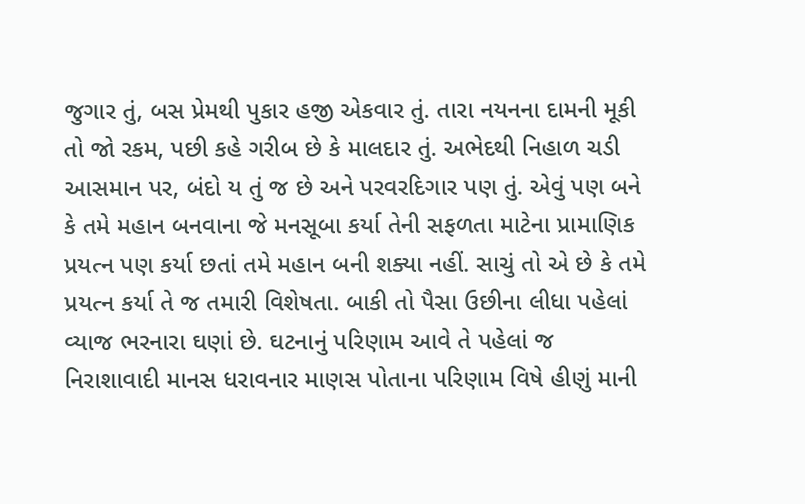જુગાર તું, બસ પ્રેમથી પુકાર હજી એકવાર તું. તારા નયનના દામની મૂકી તો જો રકમ, પછી કહે ગરીબ છે કે માલદાર તું. અભેદથી નિહાળ ચડી આસમાન પર, બંદો ય તું જ છે અને પરવરદિગાર પણ તું. એવું પણ બને કે તમે મહાન બનવાના જે મનસૂબા કર્યા તેની સફળતા માટેના પ્રામાણિક પ્રયત્ન પણ કર્યા છતાં તમે મહાન બની શક્યા નહીં. સાચું તો એ છે કે તમે પ્રયત્ન કર્યા તે જ તમારી વિશેષતા. બાકી તો પૈસા ઉછીના લીધા પહેલાં વ્યાજ ભરનારા ઘણાં છે. ઘટનાનું પરિણામ આવે તે પહેલાં જ નિરાશાવાદી માનસ ધરાવનાર માણસ પોતાના પરિણામ વિષે હીણું માની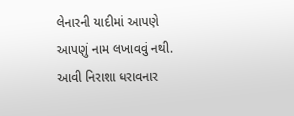લેનારની યાદીમાં આપણે આપણું નામ લખાવવું નથી. આવી નિરાશા ધરાવનાર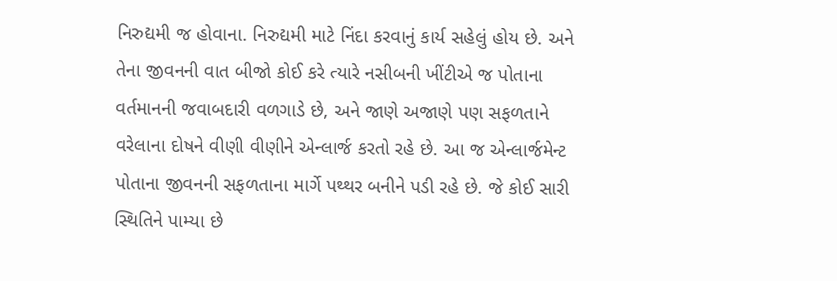નિરુદ્યમી જ હોવાના. નિરુદ્યમી માટે નિંદા કરવાનું કાર્ય સહેલું હોય છે. અને તેના જીવનની વાત બીજો કોઈ કરે ત્યારે નસીબની ખીંટીએ જ પોતાના વર્તમાનની જવાબદારી વળગાડે છે, અને જાણે અજાણે પણ સફળતાને વરેલાના દોષને વીણી વીણીને એન્લાર્જ કરતો રહે છે. આ જ એન્લાર્જમેન્ટ પોતાના જીવનની સફળતાના માર્ગે પથ્થર બનીને પડી રહે છે. જે કોઈ સારી સ્થિતિને પામ્યા છે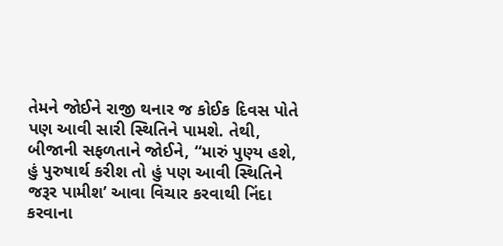તેમને જોઈને રાજી થનાર જ કોઈક દિવસ પોતે પણ આવી સારી સ્થિતિને પામશે. તેથી, બીજાની સફળતાને જોઈને, “મારું પુણ્ય હશે, હું પુરુષાર્થ કરીશ તો હું પણ આવી સ્થિતિને જરૂર પામીશ’ આવા વિચાર કરવાથી નિંદા કરવાના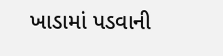ખાડામાં પડવાની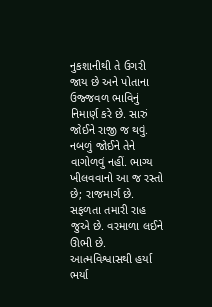નુકશાનીથી તે ઉગરી જાય છે અને પોતાના ઉજ્જવળ ભાવિનું નિમાર્ણ કરે છે. સારું જોઈને રાજી જ થવું. નબળું જોઈને તેને વાગોળવું નહીં. ભાગ્ય ખીલવવાનો આ જ રસ્તો છે; રાજમાર્ગ છે. સફળતા તમારી રાહ જુએ છે. વરમાળા લઈને ઊભી છે. આત્મવિશ્વાસથી હર્યા ભર્યા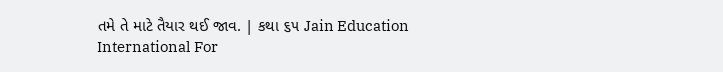તમે તે માટે તૈયાર થઈ જાવ. | કથા ૬૫ Jain Education International For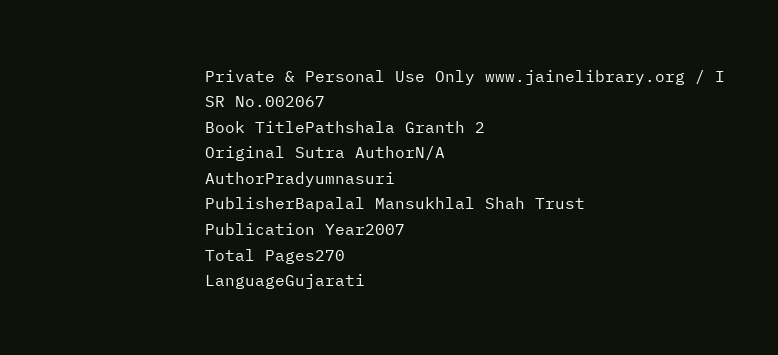Private & Personal Use Only www.jainelibrary.org / I
SR No.002067
Book TitlePathshala Granth 2
Original Sutra AuthorN/A
AuthorPradyumnasuri
PublisherBapalal Mansukhlal Shah Trust
Publication Year2007
Total Pages270
LanguageGujarati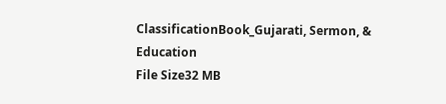ClassificationBook_Gujarati, Sermon, & Education
File Size32 MB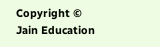Copyright © Jain Education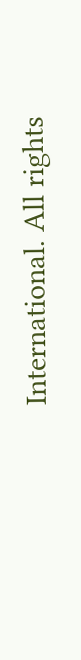International. All rights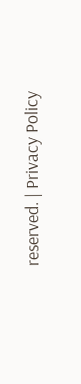reserved. | Privacy Policy